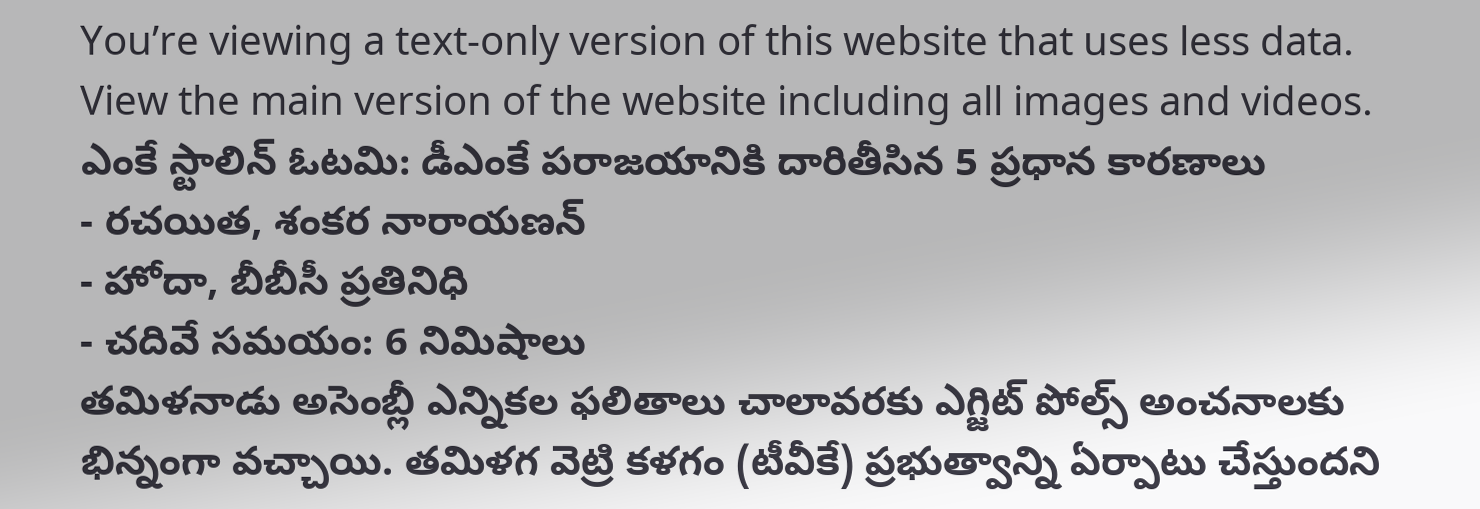You’re viewing a text-only version of this website that uses less data. View the main version of the website including all images and videos.
ఎంకే స్టాలిన్ ఓటమి: డీఎంకే పరాజయానికి దారితీసిన 5 ప్రధాన కారణాలు
- రచయిత, శంకర నారాయణన్
- హోదా, బీబీసీ ప్రతినిధి
- చదివే సమయం: 6 నిమిషాలు
తమిళనాడు అసెంబ్లీ ఎన్నికల ఫలితాలు చాలావరకు ఎగ్జిట్ పోల్స్ అంచనాలకు భిన్నంగా వచ్చాయి. తమిళగ వెట్రి కళగం (టీవీకే) ప్రభుత్వాన్ని ఏర్పాటు చేస్తుందని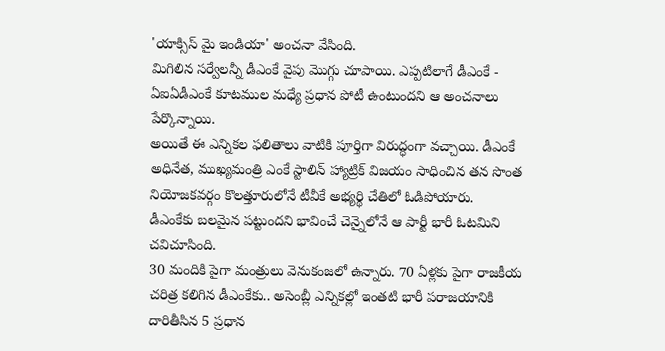'యాక్సిస్ మై ఇండియా' అంచనా వేసింది.
మిగిలిన సర్వేలన్నీ డీఎంకే వైపు మొగ్గు చూపాయి. ఎప్పటిలాగే డీఎంకే - ఏఐఏడీఎంకే కూటముల మధ్యే ప్రధాన పోటీ ఉంటుందని ఆ అంచనాలు పేర్కొన్నాయి.
అయితే ఈ ఎన్నికల ఫలితాలు వాటికి పూర్తిగా విరుద్ధంగా వచ్చాయి. డీఎంకే అధినేత, ముఖ్యమంత్రి ఎంకే స్టాలిన్ హ్యాట్రిక్ విజయం సాధించిన తన సొంత నియోజకవర్గం కొలత్తూరులోనే టీవీకే అభ్యర్థి చేతిలో ఓడిపోయారు.
డీఎంకేకు బలమైన పట్టుందని భావించే చెన్నైలోనే ఆ పార్టీ భారీ ఓటమిని చవిచూసింది.
30 మందికి పైగా మంత్రులు వెనుకంజలో ఉన్నారు. 70 ఏళ్లకు పైగా రాజకీయ చరిత్ర కలిగిన డీఎంకేకు.. అసెంబ్లీ ఎన్నికల్లో ఇంతటి భారీ పరాజయానికి దారితీసిన 5 ప్రధాన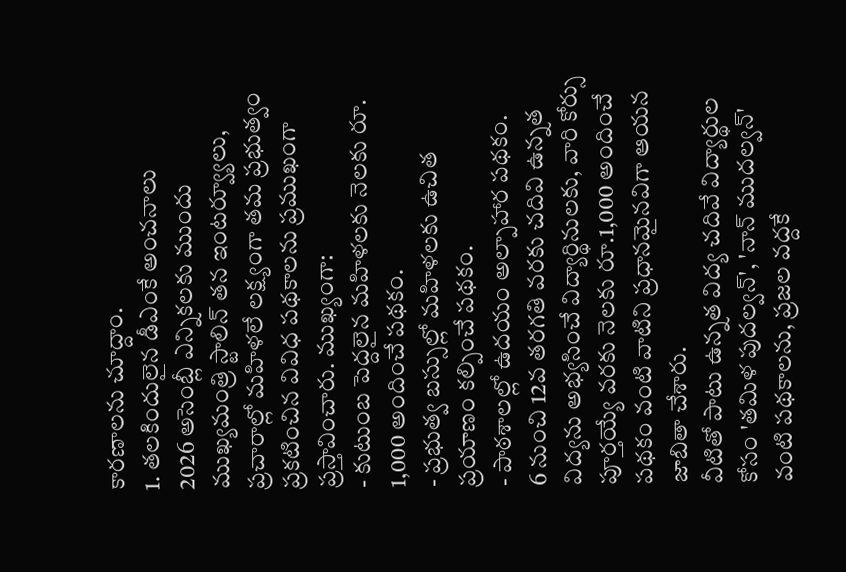కారణాలను చూద్దాం.
1. తలకిందులైన డీఎంకే అంచనాలు
2026 అసెంబ్లీ ఎన్నికలకు ముందు ముఖ్యమంత్రి స్టాలిన్ తన ఇంటర్వ్యూలు, ప్రచారాల్లో మహిళలే లక్ష్యంగా తమ ప్రభుత్వం ప్రకటించిన వివిధ పథకాలను ప్రముఖంగా ప్రస్తావించారు. ముఖ్యంగా:
- కుటుంబ పెద్దలైన మహిళలకు నెలకు రూ. 1,000 అందించే పథకం.
- ప్రభుత్వ బస్సుల్లో మహిళలకు ఉచిత ప్రయాణం కల్పించే పథకం.
- పాఠశాలల్లో ఉదయం అల్పాహార పథకం.
6 నుంచి 12వ తరగతి వరకు చదివి ఉన్నత విద్యను అభ్యసించే విద్యార్థినులకు, వారి కోర్సు పూర్తయ్యే వరకు నెలకు రూ.1,000 అందించే పథకం వంటి వాటిని ప్రధానమైనవిగా ఆయన జాబితా చేశారు.
వీటితో పాటు ఉన్నత విద్య చదివే విద్యార్థుల కోసం 'తమిళ పుదల్వన్', 'నాన్ ముదల్వన్' వంటి పథకాలను, ప్రజల వద్దకే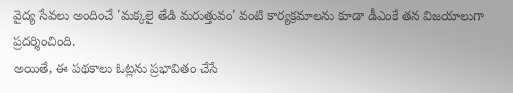వైద్య సేవలు అందించే 'మక్కలై తేడి మరుత్తువం' వంటి కార్యక్రమాలను కూడా డీఎంకే తన విజయాలుగా ప్రదర్శించింది.
అయితే, ఈ పథకాలు ఓట్లను ప్రభావితం చేసే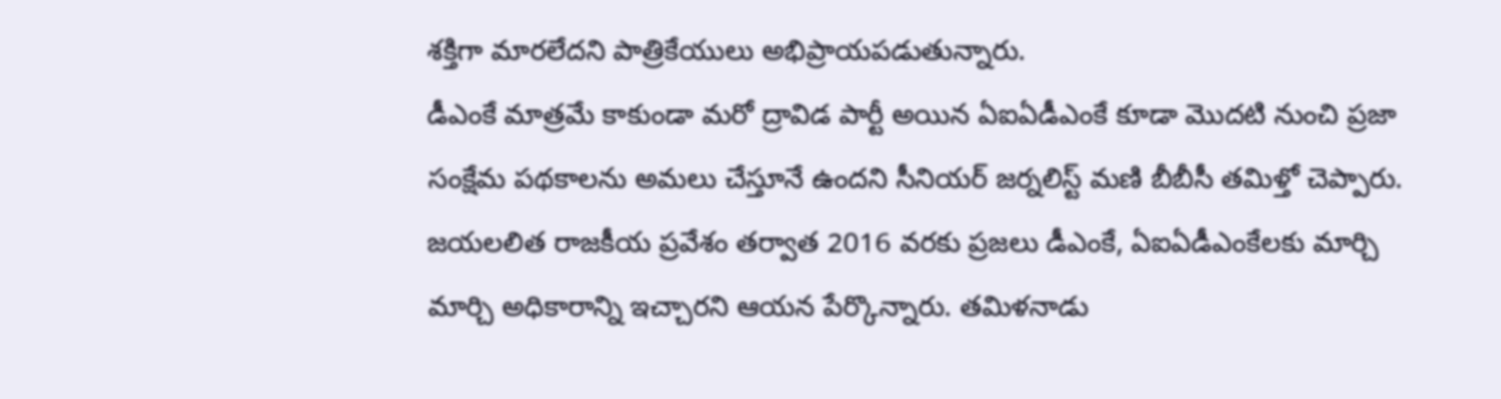శక్తిగా మారలేదని పాత్రికేయులు అభిప్రాయపడుతున్నారు.
డీఎంకే మాత్రమే కాకుండా మరో ద్రావిడ పార్టీ అయిన ఏఐఏడీఎంకే కూడా మొదటి నుంచి ప్రజా సంక్షేమ పథకాలను అమలు చేస్తూనే ఉందని సీనియర్ జర్నలిస్ట్ మణి బీబీసీ తమిళ్తో చెప్పారు.
జయలలిత రాజకీయ ప్రవేశం తర్వాత 2016 వరకు ప్రజలు డీఎంకే, ఏఐఏడీఎంకేలకు మార్చి మార్చి అధికారాన్ని ఇచ్చారని ఆయన పేర్కొన్నారు. తమిళనాడు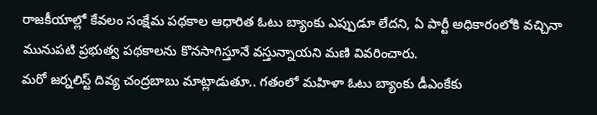రాజకీయాల్లో కేవలం సంక్షేమ పథకాల ఆధారిత ఓటు బ్యాంకు ఎప్పుడూ లేదని, ఏ పార్టీ అధికారంలోకి వచ్చినా మునుపటి ప్రభుత్వ పథకాలను కొనసాగిస్తూనే వస్తున్నాయని మణి వివరించారు.
మరో జర్నలిస్ట్ దివ్య చంద్రబాబు మాట్లాడుతూ.. గతంలో మహిళా ఓటు బ్యాంకు డీఎంకేకు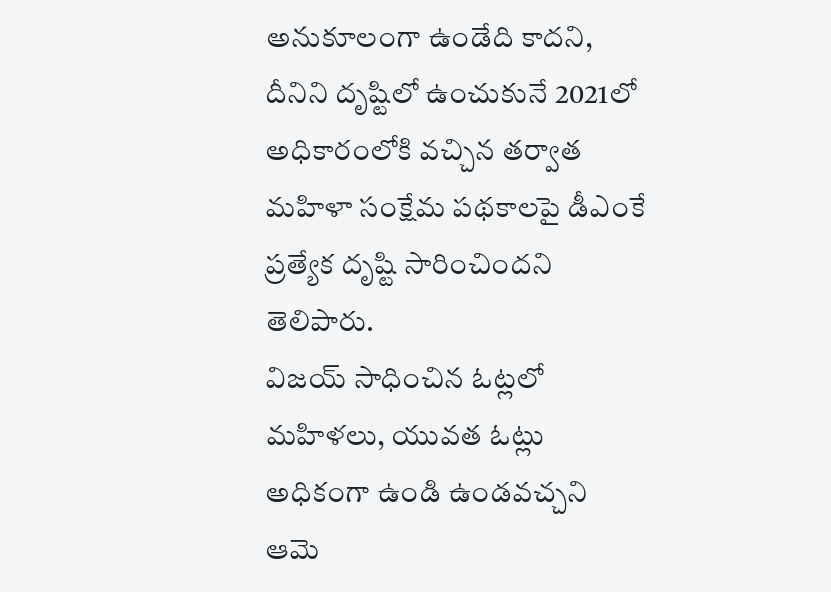అనుకూలంగా ఉండేది కాదని, దీనిని దృష్టిలో ఉంచుకునే 2021లో అధికారంలోకి వచ్చిన తర్వాత మహిళా సంక్షేమ పథకాలపై డీఎంకే ప్రత్యేక దృష్టి సారించిందని తెలిపారు.
విజయ్ సాధించిన ఓట్లలో మహిళలు, యువత ఓట్లు అధికంగా ఉండి ఉండవచ్చని ఆమె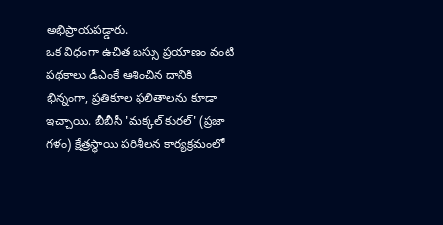అభిప్రాయపడ్డారు.
ఒక విధంగా ఉచిత బస్సు ప్రయాణం వంటి పథకాలు డీఎంకే ఆశించిన దానికి భిన్నంగా, ప్రతికూల ఫలితాలను కూడా ఇచ్చాయి. బీబీసీ 'మక్కల్ కురల్' (ప్రజా గళం) క్షేత్రస్థాయి పరిశీలన కార్యక్రమంలో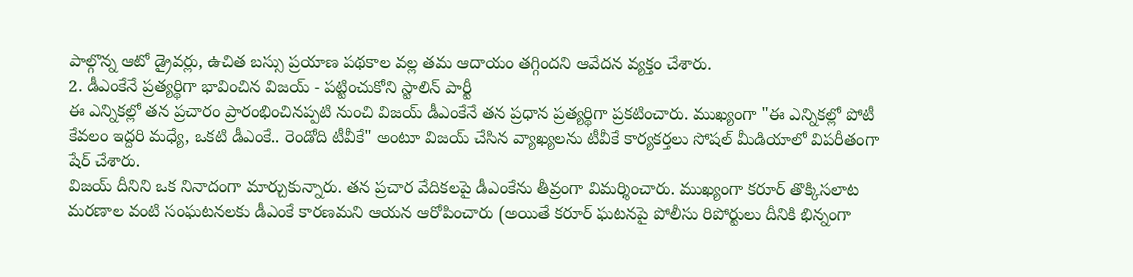పాల్గొన్న ఆటో డ్రైవర్లు, ఉచిత బస్సు ప్రయాణ పథకాల వల్ల తమ ఆదాయం తగ్గిందని ఆవేదన వ్యక్తం చేశారు.
2. డీఎంకేనే ప్రత్యర్థిగా భావించిన విజయ్ - పట్టించుకోని స్టాలిన్ పార్టీ
ఈ ఎన్నికల్లో తన ప్రచారం ప్రారంభించినప్పటి నుంచి విజయ్ డీఎంకేనే తన ప్రధాన ప్రత్యర్థిగా ప్రకటించారు. ముఖ్యంగా "ఈ ఎన్నికల్లో పోటీ కేవలం ఇద్దరి మధ్యే, ఒకటి డీఎంకే.. రెండోది టీవీకే" అంటూ విజయ్ చేసిన వ్యాఖ్యలను టీవీకే కార్యకర్తలు సోషల్ మీడియాలో విపరీతంగా షేర్ చేశారు.
విజయ్ దీనిని ఒక నినాదంగా మార్చుకున్నారు. తన ప్రచార వేదికలపై డీఎంకేను తీవ్రంగా విమర్శించారు. ముఖ్యంగా కరూర్ తొక్కిసలాట మరణాల వంటి సంఘటనలకు డీఎంకే కారణమని ఆయన ఆరోపించారు (అయితే కరూర్ ఘటనపై పోలీసు రిపోర్టులు దీనికి భిన్నంగా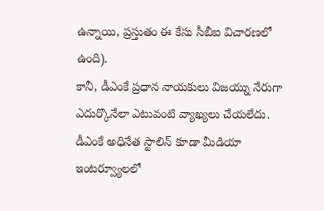ఉన్నాయి, ప్రస్తుతం ఈ కేసు సీబీఐ విచారణలో ఉంది).
కానీ, డీఎంకే ప్రధాన నాయకులు విజయ్ను నేరుగా ఎదుర్కొనేలా ఎటువంటి వ్యాఖ్యలు చేయలేదు. డీఎంకే అధినేత స్టాలిన్ కూడా మీడియా ఇంటర్వ్యూలలో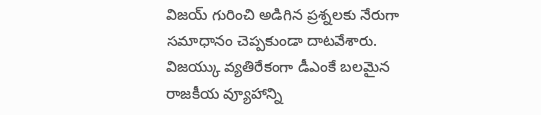విజయ్ గురించి అడిగిన ప్రశ్నలకు నేరుగా సమాధానం చెప్పకుండా దాటవేశారు.
విజయ్కు వ్యతిరేకంగా డీఎంకే బలమైన రాజకీయ వ్యూహాన్ని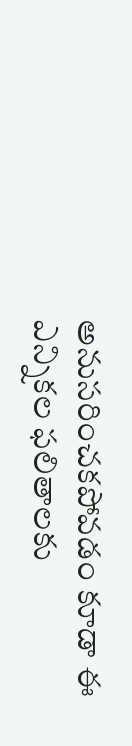అనుసరించకపోవడం కూడా ఈ ఎన్నికల ఫలితాలకు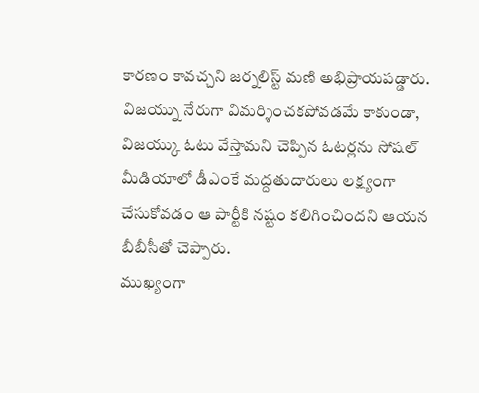కారణం కావచ్చని జర్నలిస్ట్ మణి అభిప్రాయపడ్డారు.
విజయ్ను నేరుగా విమర్శించకపోవడమే కాకుండా, విజయ్కు ఓటు వేస్తామని చెప్పిన ఓటర్లను సోషల్ మీడియాలో డీఎంకే మద్దతుదారులు లక్ష్యంగా చేసుకోవడం ఆ పార్టీకి నష్టం కలిగించిందని ఆయన బీబీసీతో చెప్పారు.
ముఖ్యంగా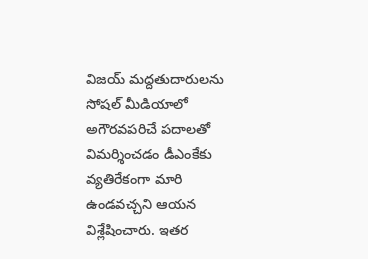విజయ్ మద్దతుదారులను సోషల్ మీడియాలో అగౌరవపరిచే పదాలతో విమర్శించడం డీఎంకేకు వ్యతిరేకంగా మారి ఉండవచ్చని ఆయన విశ్లేషించారు. ఇతర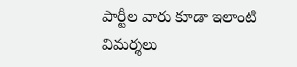పార్టీల వారు కూడా ఇలాంటి విమర్శలు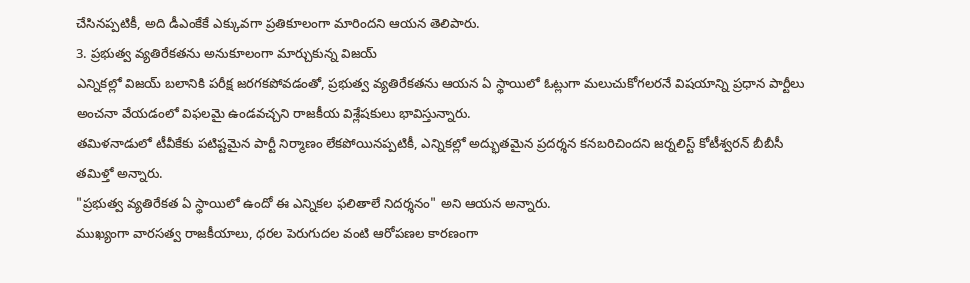చేసినప్పటికీ, అది డీఎంకేకే ఎక్కువగా ప్రతికూలంగా మారిందని ఆయన తెలిపారు.
3. ప్రభుత్వ వ్యతిరేకతను అనుకూలంగా మార్చుకున్న విజయ్
ఎన్నికల్లో విజయ్ బలానికి పరీక్ష జరగకపోవడంతో, ప్రభుత్వ వ్యతిరేకతను ఆయన ఏ స్థాయిలో ఓట్లుగా మలుచుకోగలరనే విషయాన్ని ప్రధాన పార్టీలు అంచనా వేయడంలో విఫలమై ఉండవచ్చని రాజకీయ విశ్లేషకులు భావిస్తున్నారు.
తమిళనాడులో టీవీకేకు పటిష్టమైన పార్టీ నిర్మాణం లేకపోయినప్పటికీ, ఎన్నికల్లో అద్భుతమైన ప్రదర్శన కనబరిచిందని జర్నలిస్ట్ కోటీశ్వరన్ బీబీసీ తమిళ్తో అన్నారు.
"ప్రభుత్వ వ్యతిరేకత ఏ స్థాయిలో ఉందో ఈ ఎన్నికల ఫలితాలే నిదర్శనం" అని ఆయన అన్నారు.
ముఖ్యంగా వారసత్వ రాజకీయాలు, ధరల పెరుగుదల వంటి ఆరోపణల కారణంగా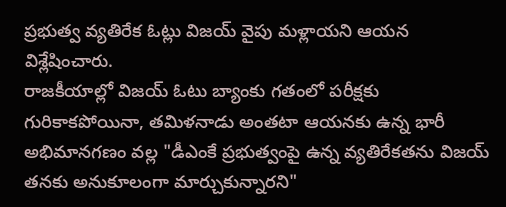ప్రభుత్వ వ్యతిరేక ఓట్లు విజయ్ వైపు మళ్లాయని ఆయన విశ్లేషించారు.
రాజకీయాల్లో విజయ్ ఓటు బ్యాంకు గతంలో పరీక్షకు గురికాకపోయినా, తమిళనాడు అంతటా ఆయనకు ఉన్న భారీ అభిమానగణం వల్ల "డీఎంకే ప్రభుత్వంపై ఉన్న వ్యతిరేకతను విజయ్ తనకు అనుకూలంగా మార్చుకున్నారని"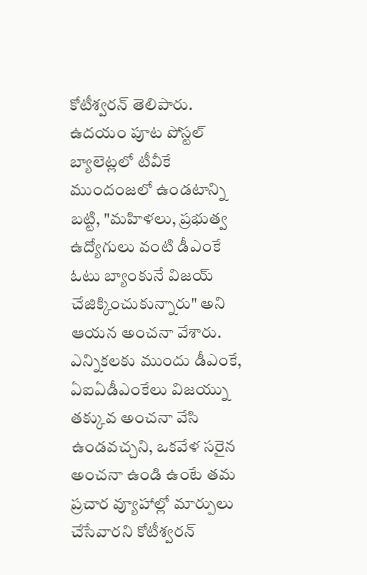కోటీశ్వరన్ తెలిపారు.
ఉదయం పూట పోస్టల్ బ్యాలెట్లలో టీవీకే ముందంజలో ఉండటాన్ని బట్టి, "మహిళలు, ప్రభుత్వ ఉద్యోగులు వంటి డీఎంకే ఓటు బ్యాంకునే విజయ్ చేజిక్కించుకున్నారు" అని ఆయన అంచనా వేశారు.
ఎన్నికలకు ముందు డీఎంకే, ఏఐఏడీఎంకేలు విజయ్ను తక్కువ అంచనా వేసి ఉండవచ్చని, ఒకవేళ సరైన అంచనా ఉండి ఉంటే తమ ప్రచార వ్యూహాల్లో మార్పులు చేసేవారని కోటీశ్వరన్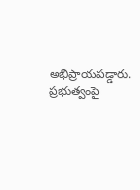అభిప్రాయపడ్డారు.
ప్రభుత్వంపై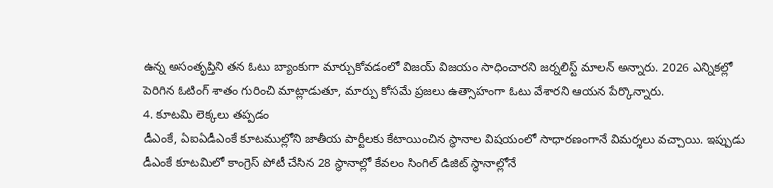ఉన్న అసంతృప్తిని తన ఓటు బ్యాంకుగా మార్చుకోవడంలో విజయ్ విజయం సాధించారని జర్నలిస్ట్ మాలన్ అన్నారు. 2026 ఎన్నికల్లో పెరిగిన ఓటింగ్ శాతం గురించి మాట్లాడుతూ, మార్పు కోసమే ప్రజలు ఉత్సాహంగా ఓటు వేశారని ఆయన పేర్కొన్నారు.
4. కూటమి లెక్కలు తప్పడం
డీఎంకే, ఏఐఏడీఎంకే కూటముల్లోని జాతీయ పార్టీలకు కేటాయించిన స్థానాల విషయంలో సాధారణంగానే విమర్శలు వచ్చాయి. ఇప్పుడు డీఎంకే కూటమిలో కాంగ్రెస్ పోటీ చేసిన 28 స్థానాల్లో కేవలం సింగిల్ డిజిట్ స్థానాల్లోనే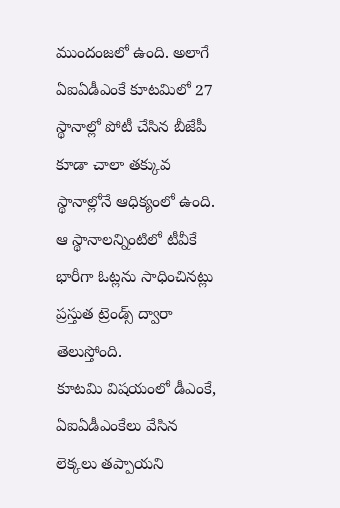ముందంజలో ఉంది. అలాగే ఏఐఏడీఎంకే కూటమిలో 27 స్థానాల్లో పోటీ చేసిన బీజేపీ కూడా చాలా తక్కువ స్థానాల్లోనే ఆధిక్యంలో ఉంది. ఆ స్థానాలన్నింటిలో టీవీకే భారీగా ఓట్లను సాధించినట్లు ప్రస్తుత ట్రెండ్స్ ద్వారా తెలుస్తోంది.
కూటమి విషయంలో డీఎంకే, ఏఐఏడీఎంకేలు వేసిన లెక్కలు తప్పాయని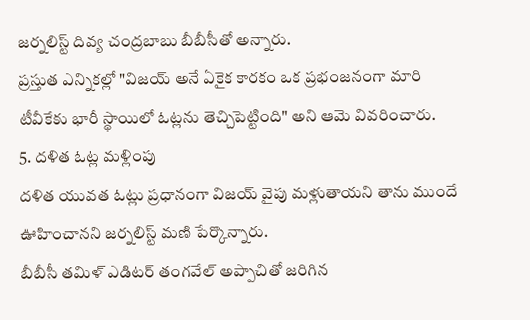జర్నలిస్ట్ దివ్య చంద్రబాబు బీబీసీతో అన్నారు.
ప్రస్తుత ఎన్నికల్లో "విజయ్ అనే ఏకైక కారకం ఒక ప్రభంజనంగా మారి టీవీకేకు భారీ స్థాయిలో ఓట్లను తెచ్చిపెట్టింది" అని ఆమె వివరించారు.
5. దళిత ఓట్ల మళ్లింపు
దళిత యువత ఓట్లు ప్రధానంగా విజయ్ వైపు మళ్లుతాయని తాను ముందే ఊహించానని జర్నలిస్ట్ మణి పేర్కొన్నారు.
బీబీసీ తమిళ్ ఎడిటర్ తంగవేల్ అప్పాచితో జరిగిన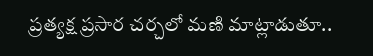ప్రత్యక్ష ప్రసార చర్చలో మణి మాట్లాడుతూ..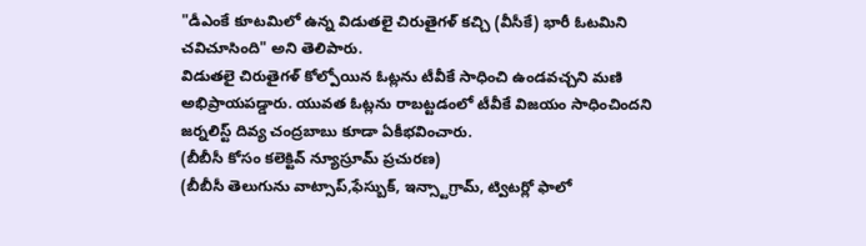"డీఎంకే కూటమిలో ఉన్న విడుతలై చిరుతైగళ్ కచ్చి (వీసీకే) భారీ ఓటమిని చవిచూసింది" అని తెలిపారు.
విడుతలై చిరుతైగళ్ కోల్పోయిన ఓట్లను టీవీకే సాధించి ఉండవచ్చని మణి అభిప్రాయపడ్డారు. యువత ఓట్లను రాబట్టడంలో టీవీకే విజయం సాధించిందని జర్నలిస్ట్ దివ్య చంద్రబాబు కూడా ఏకీభవించారు.
(బీబీసీ కోసం కలెక్టివ్ న్యూస్రూమ్ ప్రచురణ)
(బీబీసీ తెలుగును వాట్సాప్,ఫేస్బుక్, ఇన్స్టాగ్రామ్, ట్విటర్లో ఫాలో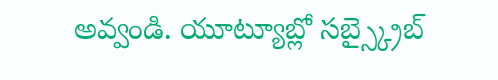అవ్వండి. యూట్యూబ్లో సబ్స్క్రైబ్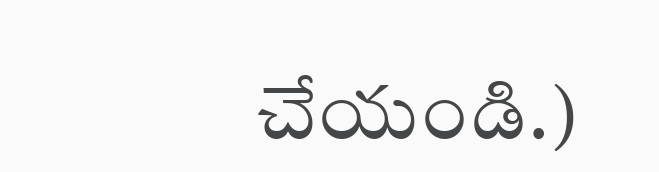చేయండి.)